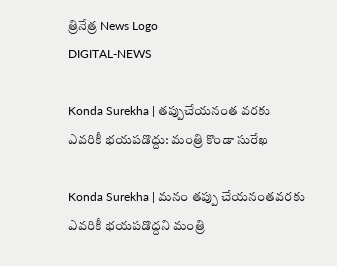త్రినేత్ర News Logo
DIGITAL-NEWS

Konda Surekha | త‌ప్పుచేయ‌నంత వ‌ర‌కు ఎవ‌రికీ భ‌య‌ప‌డొద్దు: మ‌ంత్రి కొండా సురేఖ‌

Konda Surekha | మ‌నం త‌ప్పు చేయ‌నంత‌వ‌ర‌కు ఎవ‌రికీ భ‌య‌ప‌డొద్ద‌ని మంత్రి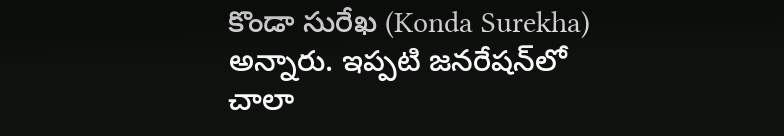కొండా సురేఖ (Konda Surekha) అన్నారు. ఇప్ప‌టి జ‌న‌రేష‌న్‌లో చాలా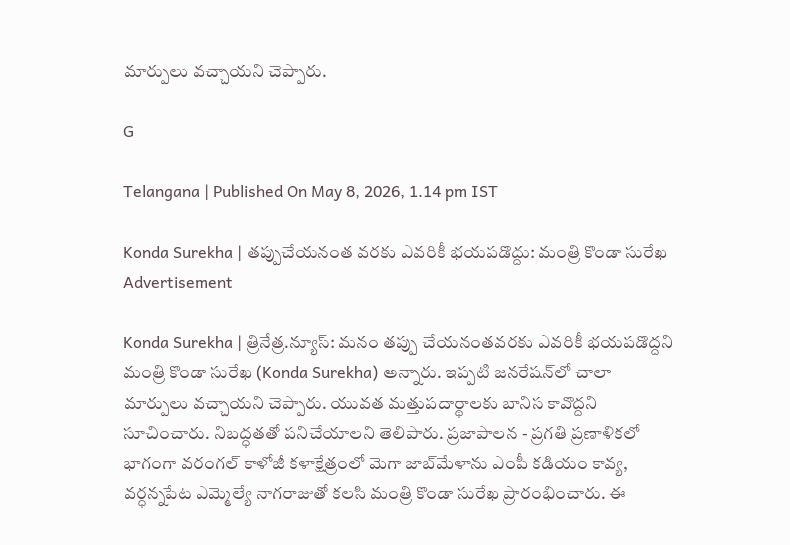మార్పులు వ‌చ్చాయ‌ని చెప్పారు.

G

Telangana | Published On May 8, 2026, 1.14 pm IST

Konda Surekha | త‌ప్పుచేయ‌నంత వ‌ర‌కు ఎవ‌రికీ భ‌య‌ప‌డొద్దు: మ‌ంత్రి కొండా సురేఖ‌
Advertisement

Konda Surekha | త్రినేత్ర‌.న్యూస్‌: మ‌నం త‌ప్పు చేయ‌నంత‌వ‌ర‌కు ఎవ‌రికీ భ‌య‌ప‌డొద్ద‌ని మంత్రి కొండా సురేఖ (Konda Surekha) అన్నారు. ఇప్ప‌టి జ‌న‌రేష‌న్‌లో చాలా మార్పులు వ‌చ్చాయ‌ని చెప్పారు. యువ‌త మత్తుపదార్థాలకు బానిస కావొద్దని సూచించారు. నిబద్ధతతో పనిచేయాలని తెలిపారు. ప్రజాపాలన - ప్రగతి ప్రణాళికలో భాగంగా వ‌రంగ‌ల్‌ కాళోజీ కళాక్షేత్రంలో మెగా జాబ్‌మేళాను ఎంపీ క‌డియం కావ్య‌, వర్ధన్నపేట ఎమ్మెల్యే నాగ‌రాజుతో క‌ల‌సి మంత్రి కొండా సురేఖ ప్రారంభించారు. ఈ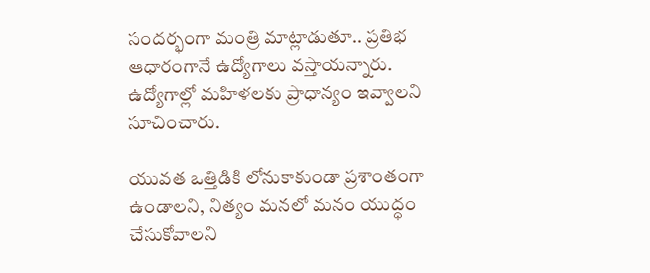సంద‌ర్భంగా మంత్రి మాట్లాడుతూ.. ప్ర‌తిభ‌ ఆధారంగానే ఉద్యోగాలు వస్తాయన్నారు. ఉద్యోగాల్లో మహిళలకు ప్రాధాన్యం ఇవ్వాలని సూచించారు.

యువత ఒత్తిడికి లోనుకాకుండా ప్రశాంతంగా ఉండాలని, నిత్యం మనలో మనం యుద్ధం చేసుకోవాలని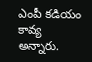ఎంపీ కడియం కావ్య అన్నారు.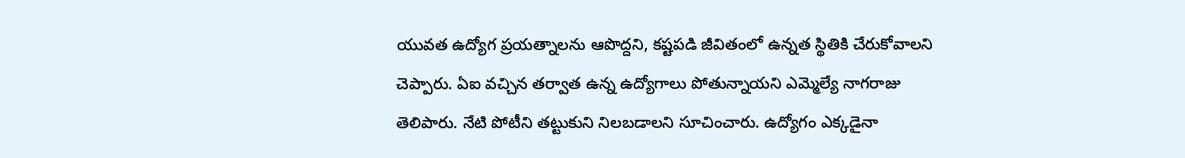యువ‌త ఉద్యోగ‌ ప్రయత్నాలను ఆపొద్దని, కష్టపడి జీవితంలో ఉన్నత స్థితికి చేరుకోవాలని చెప్పారు. ఏఐ వచ్చిన తర్వాత ఉన్న ఉద్యోగాలు పోతున్నాయని ఎమ్మెల్యే నాగరాజు తెలిపారు. నేటి పోటీని తట్టుకుని నిలబడాలని సూచించారు. ఉద్యోగం ఎక్కడైనా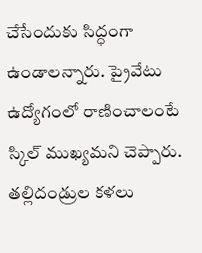చేసేందుకు సిద్ధంగా ఉండాలన్నారు. ప్రైవేటు ఉద్యోగంలో రాణించాలంటే స్కిల్‌ ముఖ్యమని చెప్పారు. తల్లిదండ్రుల కళలు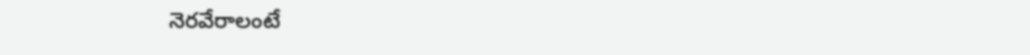నెరవేరాలంటే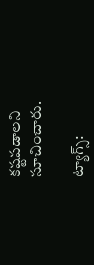కష్టపడాలని సూచించారు.

ట్యాగ్స్: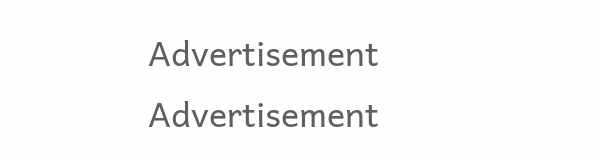Advertisement
Advertisement